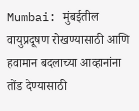Mumbai: मुंबईतील वायुप्रदूषण रोखण्यासाठी आणि हवामान बदलाच्या आव्हानांना तोंड देण्यासाठी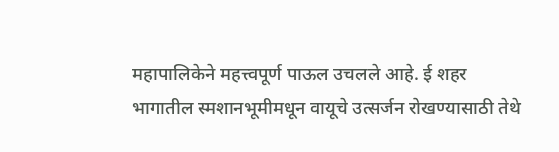महापालिकेने महत्त्वपूर्ण पाऊल उचलले आहे. ई शहर भागातील स्मशानभूमीमधून वायूचे उत्सर्जन रोखण्यासाठी तेथे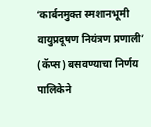‘कार्बनमुक्त स्मशानभूमी वायुप्रदूषण नियंत्रण प्रणाली’ (कॅप्स) बसवण्याचा निर्णय पालिकेने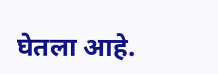घेतला आहे.